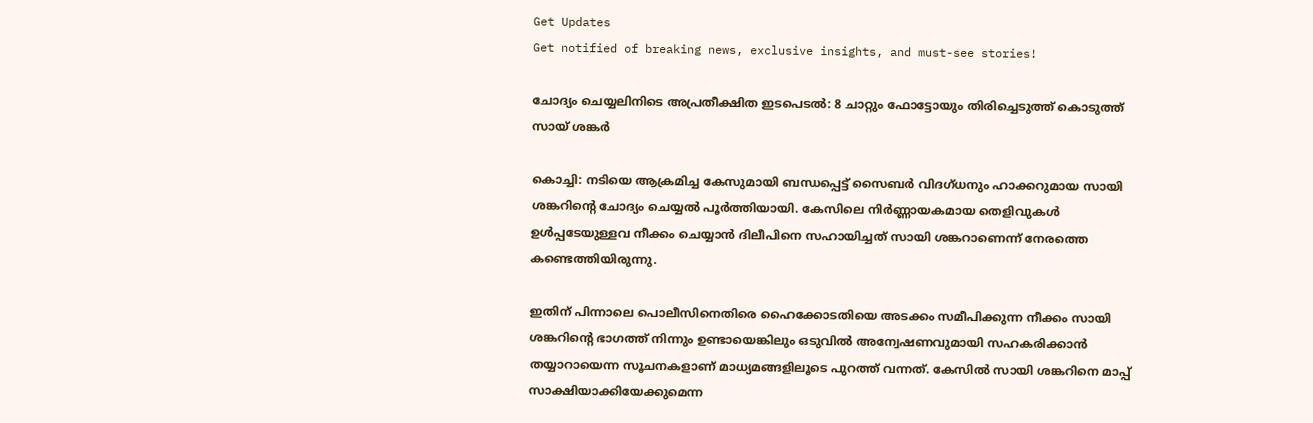Get Updates
Get notified of breaking news, exclusive insights, and must-see stories!

ചോദ്യം ചെയ്യലിനിടെ അപ്രതീക്ഷിത ഇടപെടല്‍: 8 ചാറ്റും ഫോട്ടോയും തിരിച്ചെടുത്ത് കൊടുത്ത് സായ് ശങ്കർ

കൊച്ചി: നടിയെ ആക്രമിച്ച കേസുമായി ബന്ധപ്പെട്ട് സൈബർ വിദഗ്ധനും ഹാക്കറുമായ സായി ശങ്കറിന്റെ ചോദ്യം ചെയ്യല്‍ പൂർത്തിയായി. കേസിലെ നിർണ്ണായകമായ തെളിവുകള്‍ ഉള്‍പ്പടേയുള്ളവ നീക്കം ചെയ്യാന്‍ ദിലീപിനെ സഹായിച്ചത് സായി ശങ്കറാണെന്ന് നേരത്തെ കണ്ടെത്തിയിരുന്നു.

ഇതിന് പിന്നാലെ പൊലീസിനെതിരെ ഹൈക്കോടതിയെ അടക്കം സമീപിക്കുന്ന നീക്കം സായി ശങ്കറിന്റെ ഭാഗത്ത് നിന്നും ഉണ്ടായെങ്കിലും ഒടുവില്‍ അന്വേഷണവുമായി സഹകരിക്കാന്‍ തയ്യാറായെന്ന സൂചനകളാണ് മാധ്യമങ്ങളിലൂടെ പുറത്ത് വന്നത്. കേസില്‍ സായി ശങ്കറിനെ മാപ്പ് സാക്ഷിയാക്കിയേക്കുമെന്ന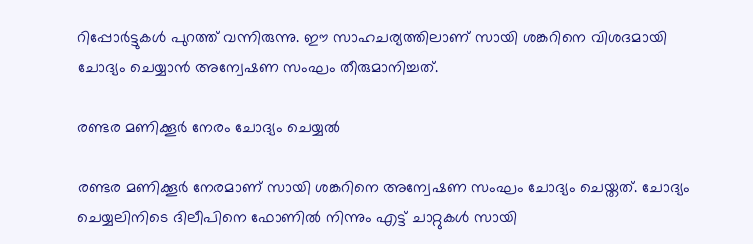റിപ്പോർട്ടുകള്‍ പുറത്ത് വന്നിരുന്നു. ഈ സാഹചര്യത്തിലാണ് സായി ശങ്കറിനെ വിശദമായി ചോദ്യം ചെയ്യാന്‍ അന്വേഷണ സംഘം തീരുമാനിച്ചത്.

രണ്ടര മണിക്കൂർ നേരം ചോദ്യം ചെയ്യല്‍

രണ്ടര മണിക്കൂർ നേരമാണ് സായി ശങ്കറിനെ അന്വേഷണ സംഘം ചോദ്യം ചെയ്തത്. ചോദ്യം ചെയ്യലിനിടെ ദിലീപിനെ ഫോണില്‍ നിന്നും എട്ട് ചാറ്റുകള്‍ സായി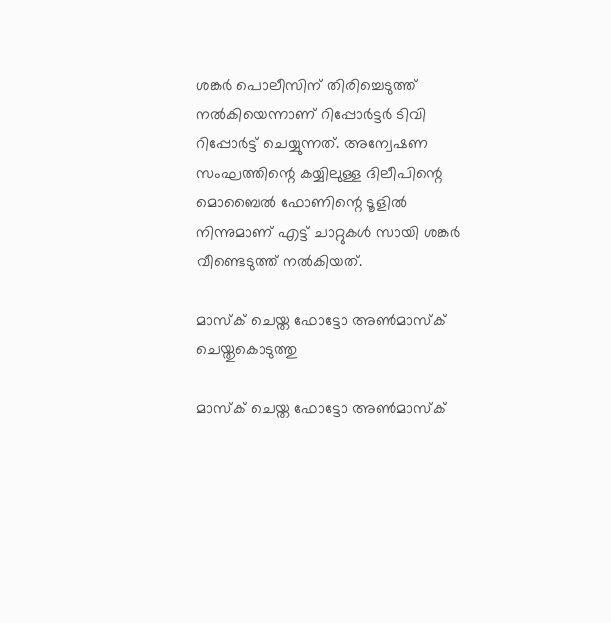ശങ്കർ പൊലീസിന് തിരിച്ചെടുത്ത് നല്‍കിയെന്നാണ് റിപ്പോർട്ടർ ടിവി റിപ്പോർട്ട് ചെയ്യുന്നത്. അന്വേഷണ സംഘത്തിന്റെ കയ്യിലുള്ള ദിലീപിന്റെ മൊബൈല്‍ ഫോണിന്റെ ടൂളില്‍ നിന്നുമാണ് എട്ട് ചാറ്റുകള്‍ സായി ശങ്കർ വീണ്ടെടുത്ത് നല്‍കിയത്.

മാസ്‌ക് ചെയ്ത ഫോട്ടോ അണ്‍മാസ്‌ക് ചെയ്തുകൊടുത്തു

മാസ്‌ക് ചെയ്ത ഫോട്ടോ അണ്‍മാസ്‌ക്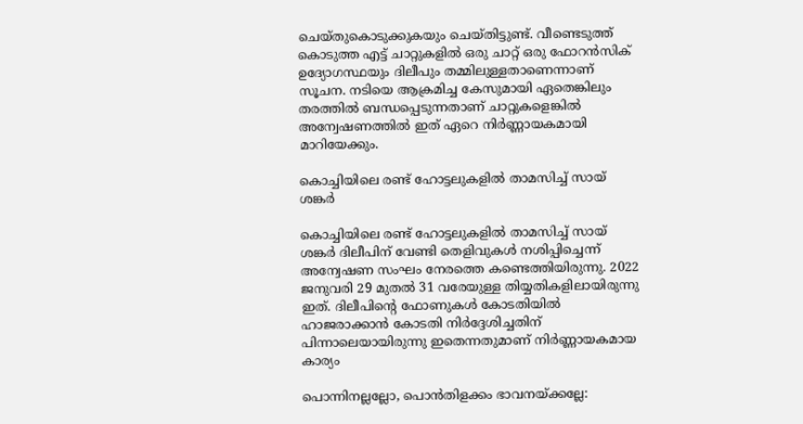ചെയ്തുകൊടുക്കുകയും ചെയ്തിട്ടുണ്ട്. വീണ്ടെടുത്ത് കൊടുത്ത എട്ട് ചാറ്റുകളില്‍ ഒരു ചാറ്റ് ഒരു ഫോറന്‍സിക് ഉദ്യോഗസ്ഥയും ദിലീപും തമ്മിലുള്ളതാണെന്നാണ് സൂചന. നടിയെ ആക്രമിച്ച കേസുമായി ഏതെങ്കിലും തരത്തില്‍ ബന്ധപ്പെടുന്നതാണ് ചാറ്റുകളെങ്കില്‍ അന്വേഷണത്തില്‍ ഇത് ഏറെ നിർണ്ണായകമായി മാറിയേക്കും.

കൊച്ചിയിലെ രണ്ട് ഹോട്ടലുകളില്‍ താമസിച്ച് സായ് ശങ്കർ

കൊച്ചിയിലെ രണ്ട് ഹോട്ടലുകളില്‍ താമസിച്ച് സായ് ശങ്കർ ദിലീപിന് വേണ്ടി തെളിവുകള്‍ നശിപ്പിച്ചെന്ന് അന്വേഷണ സംഘം നേരത്തെ കണ്ടെത്തിയിരുന്നു. 2022 ജനുവരി 29 മുതല്‍ 31 വരേയുള്ള തിയ്യതികളിലായിരുന്നു ഇത്. ദിലീപിന്റെ ഫോണുകള്‍ കോടതിയില്‍ ഹാജരാക്കാന്‍ കോടതി നിർദ്ദേശിച്ചതിന് പിന്നാലെയായിരുന്നു ഇതെന്നതുമാണ് നിർണ്ണായകമായ കാര്യം

പൊന്നിനല്ലല്ലോ, പൊന്‍തിളക്കം ഭാവനയ്ക്കല്ലേ: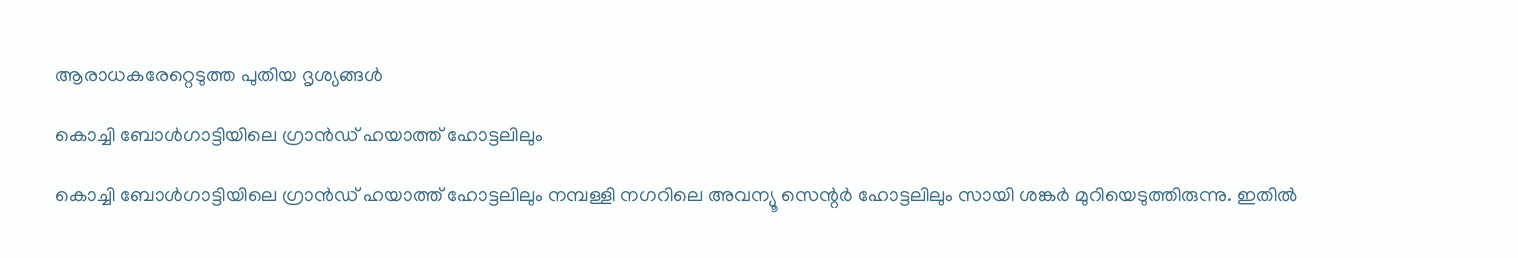ആരാധകരേറ്റെടുത്ത പുതിയ ദൃശ്യങ്ങള്‍

കൊച്ചി ബോള്‍ഗാട്ടിയിലെ ഗ്രാന്‍ഡ് ഹയാത്ത് ഹോട്ടലിലും

കൊച്ചി ബോള്‍ഗാട്ടിയിലെ ഗ്രാന്‍ഡ് ഹയാത്ത് ഹോട്ടലിലും നമ്പള്ളി നഗറിലെ അവന്യൂ സെന്റർ ഹോട്ടലിലും സായി ശങ്കർ മുറിയെടുത്തിരുന്നു. ഇതില്‍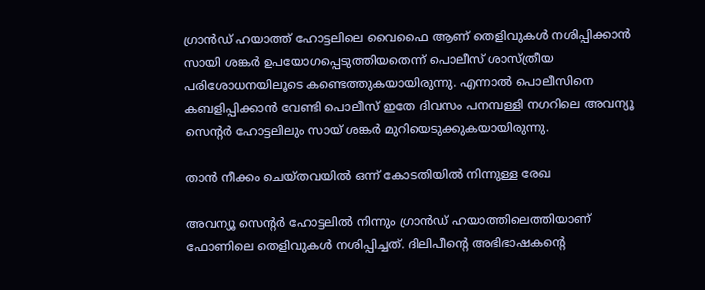ഗ്രാന്‍ഡ് ഹയാത്ത് ഹോട്ടലിലെ വൈഫൈ ആണ് തെളിവുകള്‍ നശിപ്പിക്കാന്‍ സായി ശങ്കർ ഉപയോഗപ്പെടുത്തിയതെന്ന് പൊലീസ് ശാസ്ത്രീയ പരിശോധനയിലൂടെ കണ്ടെത്തുകയായിരുന്നു. എന്നാല്‍ പൊലീസിനെ കബളിപ്പിക്കാന്‍ വേണ്ടി പൊലീസ് ഇതേ ദിവസം പനമ്പള്ളി നഗറിലെ അവന്യൂ സെന്റർ ഹോട്ടലിലും സായ് ശങ്കർ മുറിയെടുക്കുകയായിരുന്നു.

താന്‍ നീക്കം ചെയ്തവയില്‍ ഒന്ന് കോടതിയില്‍ നിന്നുള്ള രേഖ

അവന്യൂ സെന്റര്‍ ഹോട്ടലിൽ നിന്നും ഗ്രാന്‍ഡ് ഹയാത്തിലെത്തിയാണ് ഫോണിലെ തെളിവുകള്‍ നശിപ്പിച്ചത്. ദിലിപീന്റെ അഭിഭാഷകന്റെ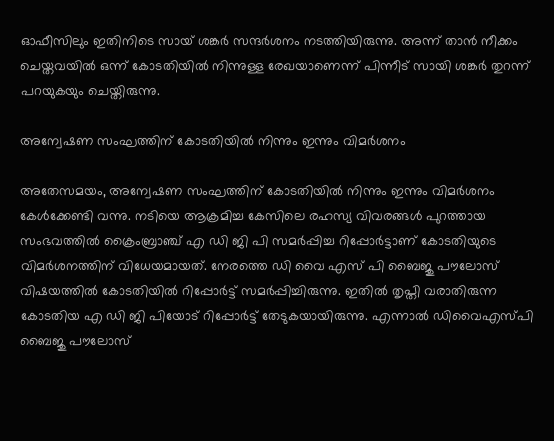ഓഫീസിലും ഇതിനിടെ സായ് ശങ്കർ സന്ദർശനം നടത്തിയിരുന്നു. അന്ന് താന്‍ നീക്കം ചെയ്തവയില്‍ ഒന്ന് കോടതിയില്‍ നിന്നുള്ള രേഖയാണെന്ന് പിന്നീട് സായി ശങ്കർ തുറന്ന് പറയുകയും ചെയ്തിരുന്നു.

അന്വേഷണ സംഘത്തിന് കോടതിയില്‍ നിന്നും ഇന്നും വിമർശനം

അതേസമയം, അന്വേഷണ സംഘത്തിന് കോടതിയില്‍ നിന്നും ഇന്നും വിമർശനം കേള്‍ക്കേണ്ടി വന്നു. നടിയെ ആക്രമിച്ച കേസിലെ രഹസ്യ വിവരങ്ങള്‍ പുറത്തായ സംഭവത്തില്‍ ക്രൈംബ്രാഞ്ച് എ ഡി ജി പി സമർപ്പിച്ച റിപ്പോർട്ടാണ് കോടതിയുടെ വിമർശനത്തിന് വിധേയമായത്. നേരത്തെ ഡി വൈ എസ് പി ബൈജു പൗലോസ് വിഷയത്തില്‍ കോടതിയില്‍ റിപ്പോർട്ട് സമർപ്പിച്ചിരുന്നു. ഇതില്‍ തൃപ്തി വരാതിരുന്ന കോടതിയ എ ഡി ജി പിയോട് റിപ്പോർട്ട് തേടുകയായിരുന്നു. എന്നാല്‍ ഡിവൈഎസ്പി ബൈജു പൗലോസ്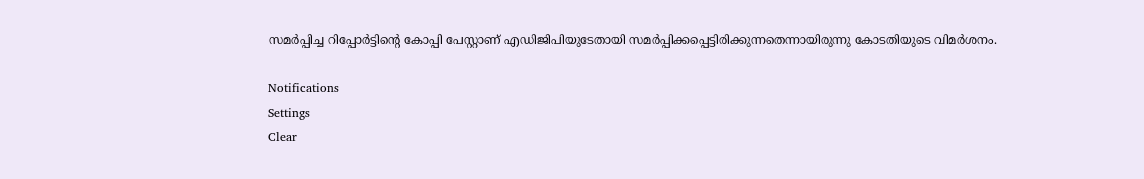സമർപ്പിച്ച റിപ്പോര്‍ട്ടിന്റെ കോപ്പി പേസ്റ്റാണ് എഡിജിപിയുടേതായി സമര്‍പ്പിക്കപ്പെട്ടിരിക്കുന്നതെന്നായിരുന്നു കോടതിയുടെ വിമർശനം.

Notifications
Settings
Clear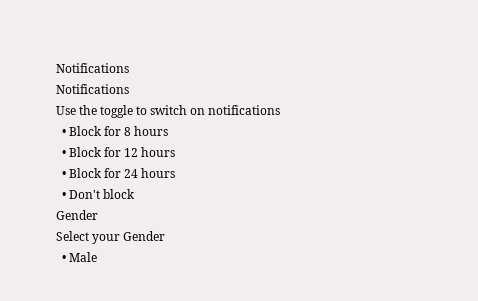Notifications
Notifications
Use the toggle to switch on notifications
  • Block for 8 hours
  • Block for 12 hours
  • Block for 24 hours
  • Don't block
Gender
Select your Gender
  • Male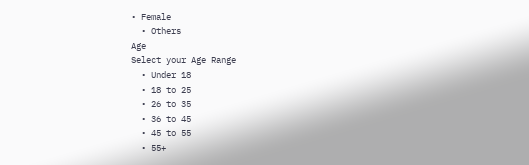• Female
  • Others
Age
Select your Age Range
  • Under 18
  • 18 to 25
  • 26 to 35
  • 36 to 45
  • 45 to 55
  • 55+